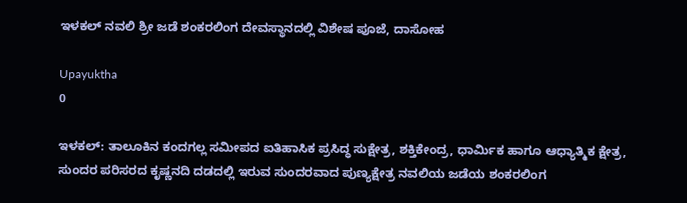ಇಳಕಲ್ ನವಲಿ ಶ್ರೀ ಜಡೆ ಶಂಕರಲಿಂಗ ದೇವಸ್ಥಾನದಲ್ಲಿ ವಿಶೇಷ ಪೂಜೆ, ದಾಸೋಹ

Upayuktha
0

ಇಳಕಲ್: ತಾಲೂಕಿನ ಕಂದಗಲ್ಲ ಸಮೀಪದ ಐತಿಹಾಸಿಕ ಪ್ರಸಿದ್ಧ ಸುಕ್ಷೇತ್ರ, ಶಕ್ತಿಕೇಂದ್ರ, ಧಾರ್ಮಿಕ ಹಾಗೂ ಆಧ್ಯಾತ್ಮಿಕ ಕ್ಷೇತ್ರ, ಸುಂದರ ಪರಿಸರದ ಕೃಷ್ಣನದಿ ದಡದಲ್ಲಿ ಇರುವ ಸುಂದರವಾದ ಪುಣ್ಯಕ್ಷೇತ್ರ ನವಲಿಯ ಜಡೆಯ ಶಂಕರಲಿಂಗ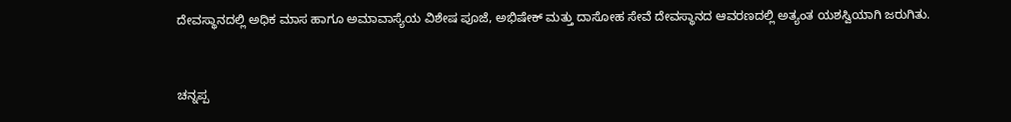ದೇವಸ್ಥಾನದಲ್ಲಿ ಅಧಿಕ ಮಾಸ ಹಾಗೂ ಅಮಾವಾಸ್ಯೆಯ ವಿಶೇಷ ಪೂಜೆ, ಅಭಿಷೇಕ್ ಮತ್ತು ದಾಸೋಹ ಸೇವೆ ದೇವಸ್ಥಾನದ ಆವರಣದಲ್ಲಿ ಅತ್ಯಂತ ಯಶಸ್ವಿಯಾಗಿ ಜರುಗಿತು.


ಚನ್ನಪ್ಪ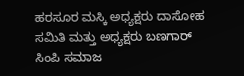ಹರಸೂರ ಮಸ್ಕಿ ಅಧ್ಯಕ್ಷರು ದಾಸೋಹ ಸಮಿತಿ ಮತ್ತು ಅಧ್ಯಕ್ಷರು ಬಣಗಾರ್ ಸಿಂಪಿ ಸಮಾಜ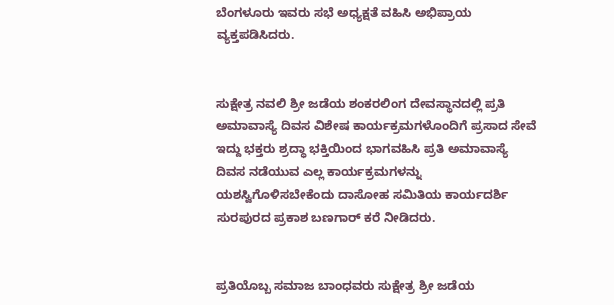ಬೆಂಗಳೂರು ಇವರು ಸಭೆ ಅಧ್ಯಕ್ಷತೆ ವಹಿಸಿ ಅಭಿಪ್ರಾಯ ವ್ಯಕ್ತಪಡಿಸಿದರು.


ಸುಕ್ಷೇತ್ರ ನವಲಿ ಶ್ರೀ ಜಡೆಯ ಶಂಕರಲಿಂಗ ದೇವಸ್ಥಾನದಲ್ಲಿ ಪ್ರತಿ ಅಮಾವಾಸ್ಯೆ ದಿವಸ ವಿಶೇಷ ಕಾರ್ಯಕ್ರಮಗಳೊಂದಿಗೆ ಪ್ರಸಾದ ಸೇವೆ ಇದ್ದು ಭಕ್ತರು ಶ್ರದ್ಧಾ ಭಕ್ತಿಯಿಂದ ಭಾಗವಹಿಸಿ ಪ್ರತಿ ಅಮಾವಾಸ್ಯೆ ದಿವಸ ನಡೆಯುವ ಎಲ್ಲ ಕಾರ್ಯಕ್ರಮಗಳನ್ನು ಯಶಸ್ವಿಗೊಳಿಸಬೇಕೆಂದು ದಾಸೋಹ ಸಮಿತಿಯ ಕಾರ್ಯದರ್ಶಿ ಸುರಪುರದ ಪ್ರಕಾಶ ಬಣಗಾರ್ ಕರೆ ನೀಡಿದರು.


ಪ್ರತಿಯೊಬ್ಬ ಸಮಾಜ ಬಾಂಧವರು ಸುಕ್ಷೇತ್ರ ಶ್ರೀ ಜಡೆಯ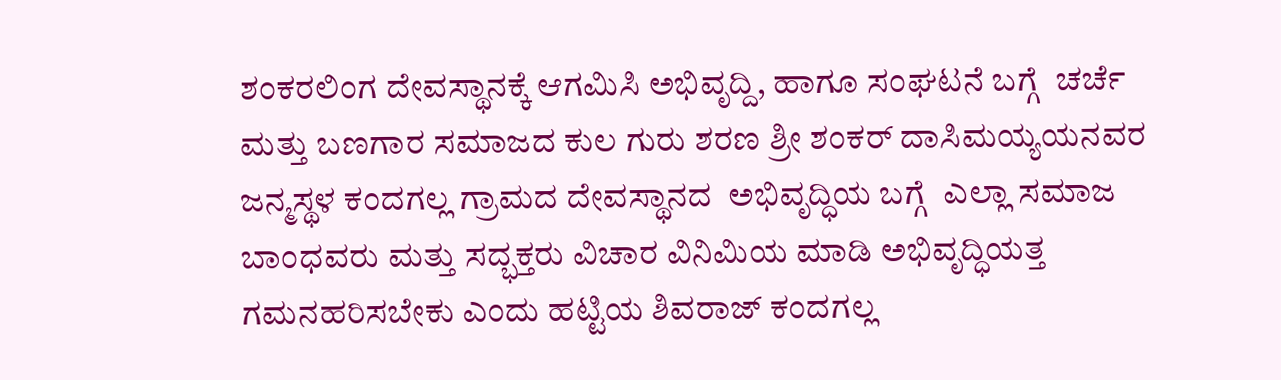ಶಂಕರಲಿಂಗ ದೇವಸ್ಥಾನಕ್ಕೆ ಆಗಮಿಸಿ ಅಭಿವೃದ್ದಿ, ಹಾಗೂ ಸಂಘಟನೆ ಬಗ್ಗೆ  ಚರ್ಚೆ ಮತ್ತು ಬಣಗಾರ ಸಮಾಜದ ಕುಲ ಗುರು ಶರಣ ಶ್ರೀ ಶಂಕರ್ ದಾಸಿಮಯ್ಯಯನವರ ಜನ್ಮಸ್ಥಳ ಕಂದಗಲ್ಲ ಗ್ರಾಮದ ದೇವಸ್ಥಾನದ  ಅಭಿವೃದ್ಧಿಯ ಬಗ್ಗೆ  ಎಲ್ಲಾ ಸಮಾಜ ಬಾಂಧವರು ಮತ್ತು ಸದ್ಭಕ್ತರು ವಿಚಾರ ವಿನಿಮಿಯ ಮಾಡಿ ಅಭಿವೃದ್ಧಿಯತ್ತ ಗಮನಹರಿಸಬೇಕು ಎಂದು ಹಟ್ಟಿಯ ಶಿವರಾಜ್ ಕಂದಗಲ್ಲ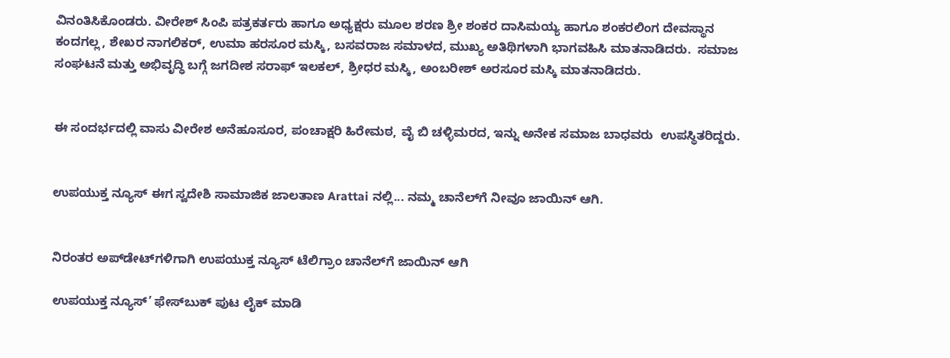ವಿನಂತಿಸಿಕೊಂಡರು. ವೀರೇಶ್ ಸಿಂಪಿ ಪತ್ರಕರ್ತರು ಹಾಗೂ ಅಧ್ಯಕ್ಷರು ಮೂಲ ಶರಣ ಶ್ರೀ ಶಂಕರ ದಾಸಿಮಯ್ಯ ಹಾಗೂ ಶಂಕರಲಿಂಗ ದೇವಸ್ಥಾನ ಕಂದಗಲ್ಲ, ಶೇಖರ ನಾಗಲಿಕರ್, ಉಮಾ ಹರಸೂರ ಮಸ್ಕಿ, ಬಸವರಾಜ ಸಮಾಳದ, ಮುಖ್ಯ ಅತಿಥಿಗಳಾಗಿ ಭಾಗವಹಿಸಿ ಮಾತನಾಡಿದರು.  ಸಮಾಜ ಸಂಘಟನೆ ಮತ್ತು ಅಭಿವೃದ್ಧಿ ಬಗ್ಗೆ ಜಗದೀಶ ಸರಾಫ್ ಇಲಕಲ್, ಶ್ರೀಧರ ಮಸ್ಕಿ, ಅಂಬರೀಶ್ ಅರಸೂರ ಮಸ್ಕಿ ಮಾತನಾಡಿದರು.


ಈ ಸಂದರ್ಭದಲ್ಲಿ ವಾಸು ವೀರೇಶ ಅನೆಹೂಸೂರ, ಪಂಚಾಕ್ಷರಿ ಹಿರೇಮಠ, ವೈ ಬಿ ಚಳ್ಳಿಮರದ, ಇನ್ನು ಅನೇಕ ಸಮಾಜ ಬಾಧವರು  ಉಪಸ್ಥಿತರಿದ್ದರು.


ಉಪಯುಕ್ತ ನ್ಯೂಸ್ ಈಗ ಸ್ವದೇಶಿ ಸಾಮಾಜಿಕ ಜಾಲತಾಣ Arattai ನಲ್ಲಿ... ನಮ್ಮ ಚಾನೆಲ್‌ಗೆ ನೀವೂ ಜಾಯಿನ್ ಆಗಿ.


ನಿರಂತರ ಅಪ್‌ಡೇಟ್‌ಗಳಿಗಾಗಿ ಉಪಯುಕ್ತ ನ್ಯೂಸ್‌ ಟೆಲಿಗ್ರಾಂ ಚಾನೆಲ್‌ಗೆ ಜಾಯಿನ್‌ ಆಗಿ

ಉಪಯುಕ್ತ ನ್ಯೂಸ್‌’ ಫೇಸ್‌ಬುಕ್ ಪುಟ ಲೈಕ್ ಮಾಡಿ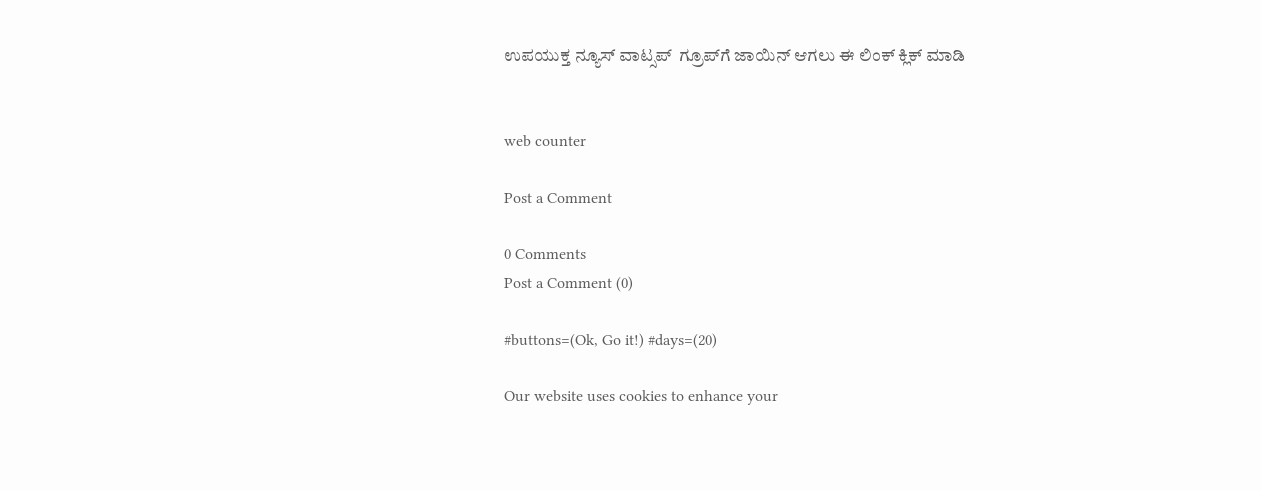ಉಪಯುಕ್ತ ನ್ಯೂಸ್‌ ವಾಟ್ಸಪ್‌  ಗ್ರೂಪ್‌ಗೆ ಜಾಯಿನ್ ಆಗಲು ಈ ಲಿಂಕ್ ಕ್ಲಿಕ್ ಮಾಡಿ


web counter

Post a Comment

0 Comments
Post a Comment (0)

#buttons=(Ok, Go it!) #days=(20)

Our website uses cookies to enhance your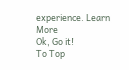experience. Learn More
Ok, Go it!
To Top